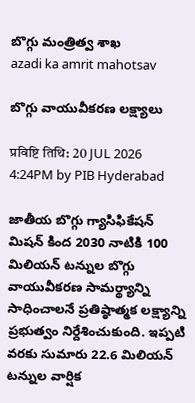బొగ్గు మంత్రిత్వ శాఖ
azadi ka amrit mahotsav

బొగ్గు వాయువీకరణ లక్ష్యాలు

प्रविष्टि तिथि: 20 JUL 2026 4:24PM by PIB Hyderabad

జాతీయ బొగ్గు గ్యాసిఫికేషన్ మిషన్ కింద 2030 నాటికి 100 మిలియన్ టన్నుల బొగ్గు వాయువీకరణ సామర్థ్యాన్ని సాధించాలనే ప్రతిష్ఠాత్మక లక్ష్యాన్ని ప్రభుత్వం నిర్దేశించుకుంది. ఇప్పటి వరకు సుమారు 22.6 మిలియన్ టన్నుల వార్షిక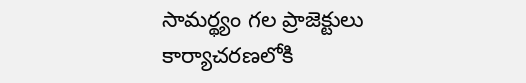సామర్థ్యం గల ప్రాజెక్టులు కార్యాచరణలోకి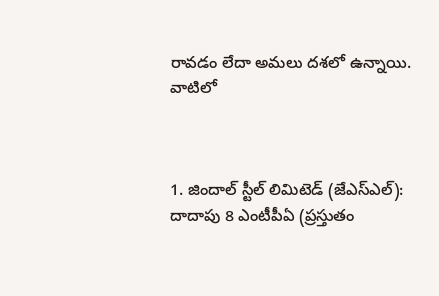రావడం లేదా అమలు దశలో ఉన్నాయి. వాటిలో



1. జిందాల్ స్టీల్ లిమిటెడ్ (జేఎస్‌ఎల్‌): దాదాపు 8 ఎంటీపీఏ (ప్రస్తుతం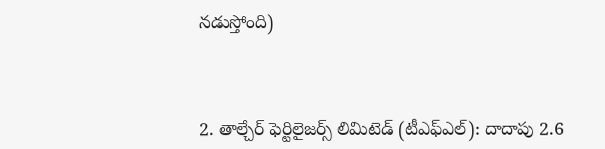నడుస్తోంది)



2. తాల్చేర్ ఫెర్టిలైజర్స్ లిమిటెడ్ (టీఎఫ్‌ఎల్‌): దాదాపు 2.6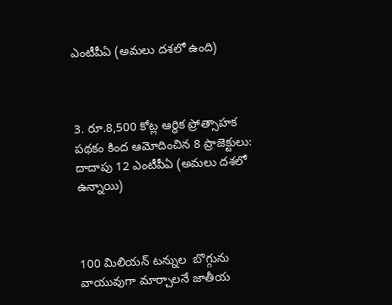ఎంటీపీఏ (అమలు దశలో ఉంది)



3. రూ.8,500 కోట్ల ఆర్థిక ప్రోత్సాహక పథకం కింద ఆమోదించిన 8 ప్రాజెక్టులు: దాదాపు 12 ఎంటీపీఏ (అమలు దశలో ఉన్నాయి)



100 మిలియన్ టన్నుల  బొగ్గును వాయువుగా మార్చాలనే జాతీయ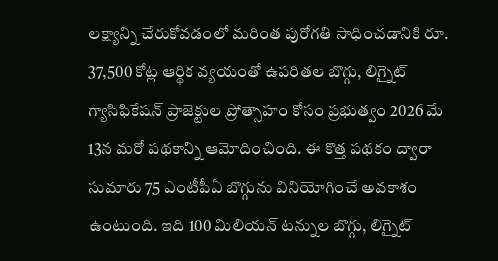లక్ష్యాన్ని చేరుకోవడంలో మరింత పురోగతి సాధించడానికి రూ. 37,500 కోట్ల ఆర్థిక వ్యయంతో ఉపరితల బొగ్గు, లిగ్నైట్ గ్యాసిఫికేషన్ ప్రాజెక్టుల ప్రోత్సాహం కోసం ప్రభుత్వం 2026 మే 13న మరో పథకాన్ని ఆమోదించింది. ఈ కొత్త పథకం ద్వారా సుమారు 75 ఎంటీపీఏ బొగ్గును వినియోగించే అవకాశం ఉంటుంది. ఇది 100 మిలియన్‌ టన్నుల బొగ్గు, లిగ్నైట్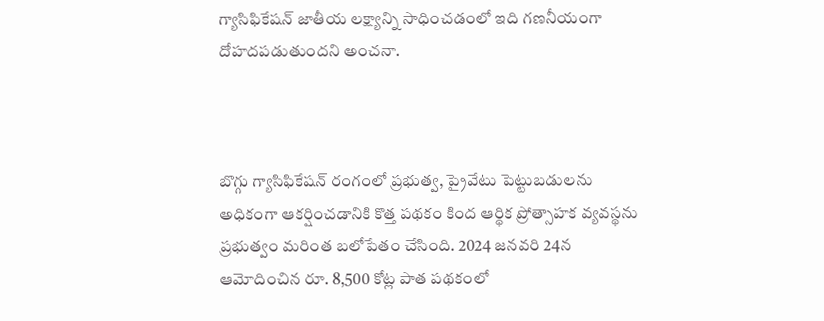గ్యాసిఫికేషన్ జాతీయ లక్ష్యాన్ని సాధించడంలో ఇది గణనీయంగా దోహదపడుతుందని అంచనా.



బొగ్గు గ్యాసిఫికేషన్ రంగంలో ప్రభుత్వ, ప్రైవేటు పెట్టుబడులను అధికంగా ఆకర్షించడానికి కొత్త పథకం కింద ఆర్థిక ప్రోత్సాహక వ్యవస్థను ప్రభుత్వం మరింత బలోపేతం చేసింది. 2024 జనవరి 24న ఆమోదించిన రూ. 8,500 కోట్ల పాత పథకంలో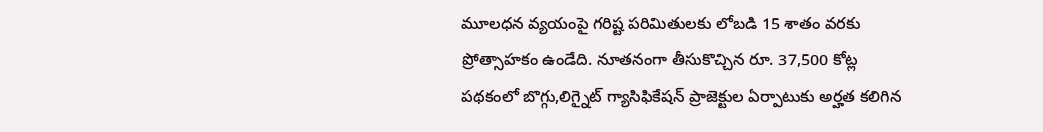మూలధన వ్యయంపై గరిష్ట పరిమితులకు లోబడి 15 శాతం వరకు ప్రోత్సాహకం ఉండేది. నూతనంగా తీసుకొచ్చిన రూ. 37,500 కోట్ల పథకంలో బొగ్గు,లిగ్నైట్ గ్యాసిఫికేషన్ ప్రాజెక్టుల ఏర్పాటుకు అర్హత కలిగిన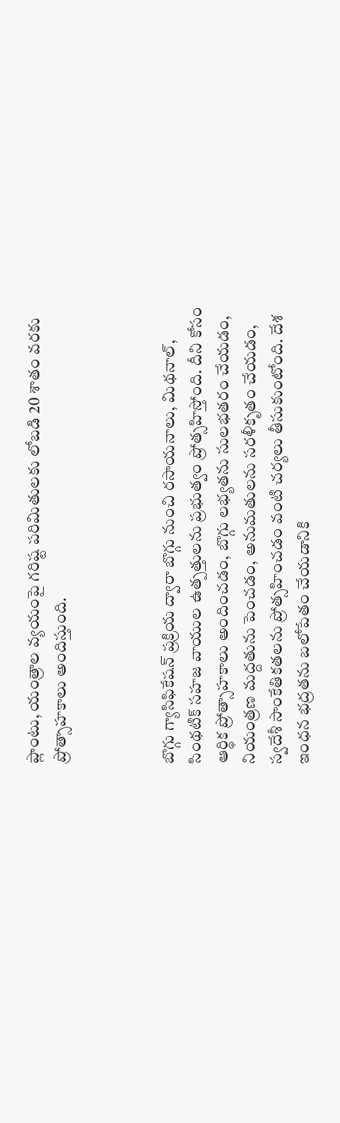ప్లాంటు, యంత్రాల వ్యయంపై గరిష్ట పరిమితులకు లోబడి 20 శాతం వరకు ప్రోత్సాహకాలు అందిస్తుంది.



బొగ్గు గ్యాసిఫికేషన్ ప్రక్రియ ద్వారా బొగ్గు నుంచి రసాయనాలు, మిథనాల్, సింథటిక్ సహజ వాయుల ఉత్పత్తులను ప్రభుత్వం ప్రోత్సహిస్తోంది. దీని కోసం ఆర్థిక ప్రోత్సాహకాలు అందించడం, బొగ్గు లభ్యతను సులభతరం చేయడం, నియంత్రణ మద్దతును పెంచడం, అనుమతులను సరళీకృతం చేయడం, స్వదేశీ సాంకేతికతలను ప్రోత్సహించడం వంటి చర్యలు తీసుకుంటోంది. దేశ ఇంధన భద్రతను బలోపేతం చేయడానికి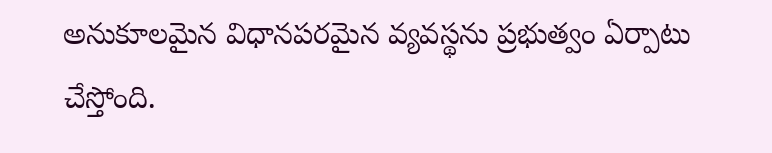అనుకూలమైన విధానపరమైన వ్యవస్థను ప్రభుత్వం ఏర్పాటు చేస్తోంది.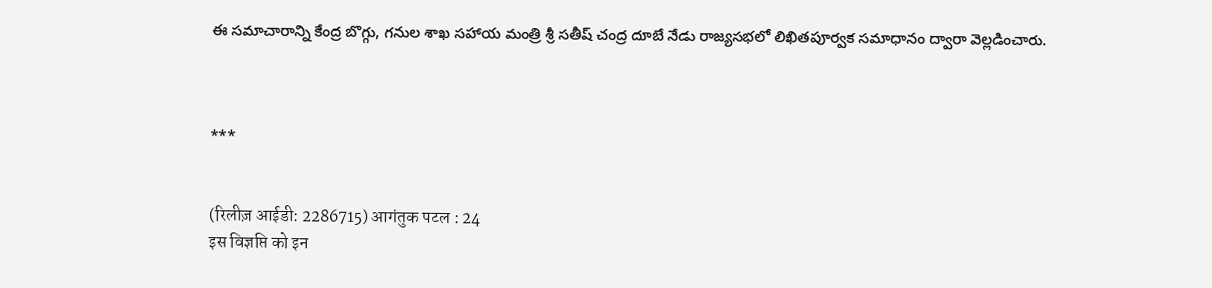ఈ సమాచారాన్ని కేంద్ర బొగ్గు, గనుల శాఖ సహాయ మంత్రి శ్రీ సతీష్ చంద్ర దూబే నేడు రాజ్యసభలో లిఖితపూర్వక సమాధానం ద్వారా వెల్లడించారు.



***


(रिलीज़ आईडी: 2286715) आगंतुक पटल : 24
इस विज्ञप्ति को इन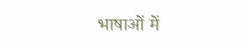भाषाओं में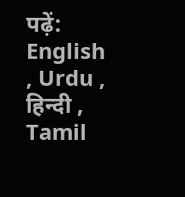पढ़ें: English , Urdu , हिन्दी , Tamil